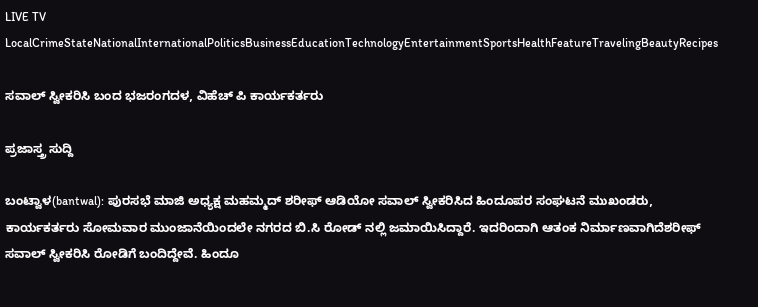LIVE TV LocalCrimeStateNationalInternationalPoliticsBusinessEducationTechnologyEntertainmentSportsHealthFeatureTravelingBeautyRecipes

ಸವಾಲ್ ಸ್ವೀಕರಿಸಿ ಬಂದ ಭಜರಂಗದಳ, ವಿಹೆಚ್ ಪಿ ಕಾರ್ಯಕರ್ತರು

ಪ್ರಜಾಸ್ತ್ರ ಸುದ್ದಿ

ಬಂಟ್ವಾಳ(bantwal): ಪುರಸಭೆ ಮಾಜಿ ಅಧ್ಯಕ್ಷ ಮಹಮ್ಮದ್ ಶರೀಫ್ ಆಡಿಯೋ ಸವಾಲ್ ಸ್ವೀಕರಿಸಿದ ಹಿಂದೂಪರ ಸಂಘಟನೆ ಮುಖಂಡರು, ಕಾರ್ಯಕರ್ತರು ಸೋಮವಾರ ಮುಂಜಾನೆಯಿಂದಲೇ ನಗರದ ಬಿ.ಸಿ ರೋಡ್ ನಲ್ಲಿ ಜಮಾಯಿಸಿದ್ದಾರೆ. ಇದರಿಂದಾಗಿ ಆತಂಕ ನಿರ್ಮಾಣವಾಗಿದೆಶರೀಫ್ ಸವಾಲ್ ಸ್ವೀಕರಿಸಿ ರೋಡಿಗೆ ಬಂದಿದ್ದೇವೆ. ಹಿಂದೂ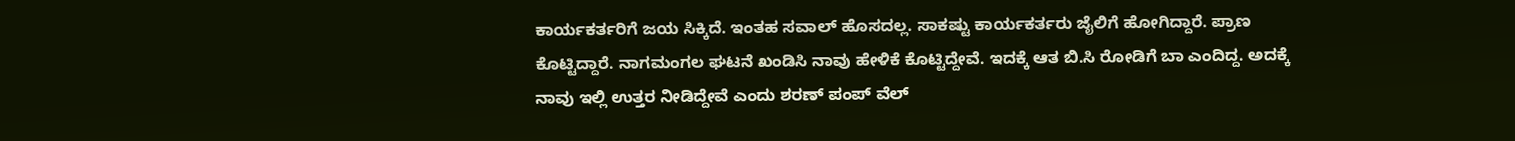ಕಾರ್ಯಕರ್ತರಿಗೆ ಜಯ ಸಿಕ್ಕಿದೆ. ಇಂತಹ ಸವಾಲ್ ಹೊಸದಲ್ಲ. ಸಾಕಷ್ಟು ಕಾರ್ಯಕರ್ತರು ಜೈಲಿಗೆ ಹೋಗಿದ್ದಾರೆ. ಪ್ರಾಣ ಕೊಟ್ಟಿದ್ದಾರೆ. ನಾಗಮಂಗಲ ಘಟನೆ ಖಂಡಿಸಿ ನಾವು ಹೇಳಿಕೆ ಕೊಟ್ಟಿದ್ದೇವೆ. ಇದಕ್ಕೆ ಆತ ಬಿ.ಸಿ ರೋಡಿಗೆ ಬಾ ಎಂದಿದ್ದ. ಅದಕ್ಕೆ ನಾವು ಇಲ್ಲಿ ಉತ್ತರ ನೀಡಿದ್ದೇವೆ ಎಂದು ಶರಣ್ ಪಂಪ್ ವೆಲ್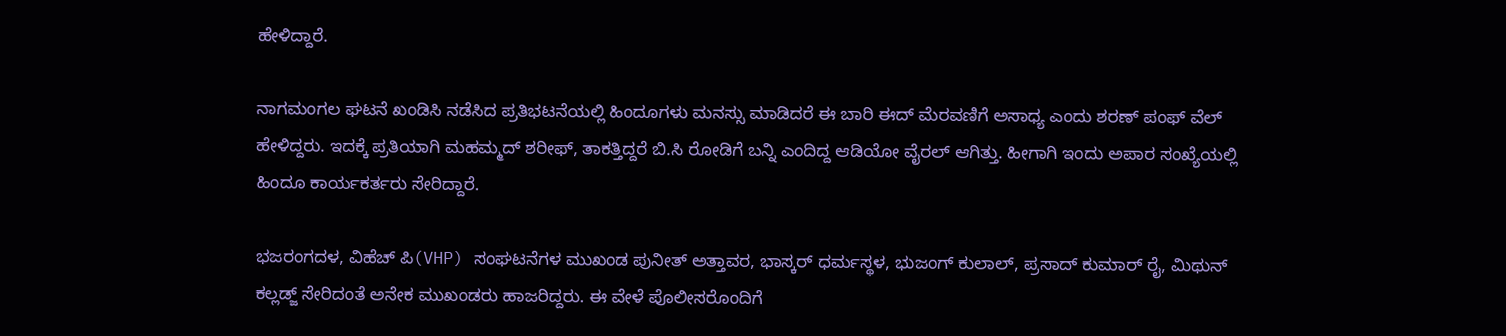ಹೇಳಿದ್ದಾರೆ.

ನಾಗಮಂಗಲ ಘಟನೆ ಖಂಡಿಸಿ ನಡೆಸಿದ ಪ್ರತಿಭಟನೆಯಲ್ಲಿ ಹಿಂದೂಗಳು ಮನಸ್ಸು ಮಾಡಿದರೆ ಈ ಬಾರಿ ಈದ್ ಮೆರವಣಿಗೆ ಅಸಾಧ್ಯ ಎಂದು ಶರಣ್ ಪಂಫ್ ವೆಲ್ ಹೇಳಿದ್ದರು. ಇದಕ್ಕೆ ಪ್ರತಿಯಾಗಿ ಮಹಮ್ಮದ್ ಶರೀಫ್, ತಾಕತ್ತಿದ್ದರೆ ಬಿ.ಸಿ ರೋಡಿಗೆ ಬನ್ನಿ ಎಂದಿದ್ದ ಆಡಿಯೋ ವೈರಲ್ ಆಗಿತ್ತು. ಹೀಗಾಗಿ ಇಂದು ಅಪಾರ ಸಂಖ್ಯೆಯಲ್ಲಿ ಹಿಂದೂ ಕಾರ್ಯಕರ್ತರು ಸೇರಿದ್ದಾರೆ.

ಭಜರಂಗದಳ, ವಿಹೆಚ್ ಪಿ(VHP) ಸಂಘಟನೆಗಳ ಮುಖಂಡ ಪುನೀತ್ ಅತ್ತಾವರ, ಭಾಸ್ಕರ್ ಧರ್ಮಸ್ಥಳ, ಭುಜಂಗ್ ಕುಲಾಲ್, ಪ್ರಸಾದ್ ಕುಮಾರ್ ರೈ, ಮಿಥುನ್ ಕಲ್ಲಡ್ಜ್ ಸೇರಿದಂತೆ ಅನೇಕ ಮುಖಂಡರು ಹಾಜರಿದ್ದರು. ಈ ವೇಳೆ ಪೊಲೀಸರೊಂದಿಗೆ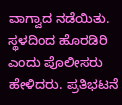ವಾಗ್ವಾದ ನಡೆಯಿತು. ಸ್ಥಳದಿಂದ ಹೊರಡಿರಿ ಎಂದು ಪೊಲೀಸರು ಹೇಳಿದರು. ಪ್ರತಿಭಟನೆ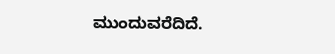ಮುಂದುವರೆದಿದೆ.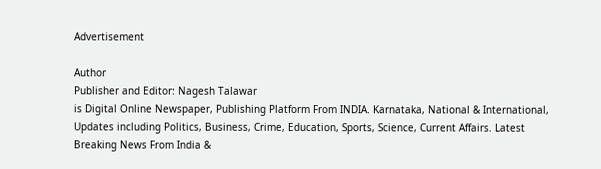Advertisement

Author
Publisher and Editor: Nagesh Talawar
is Digital Online Newspaper, Publishing Platform From INDIA. Karnataka, National & International, Updates including Politics, Business, Crime, Education, Sports, Science, Current Affairs. Latest Breaking News From India &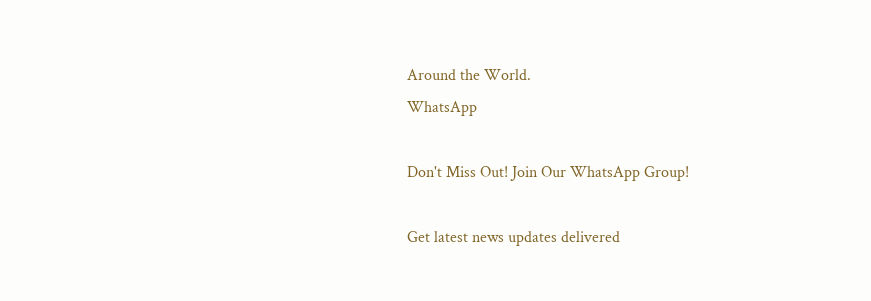Around the World.
WhatsApp

Don't Miss Out! Join Our WhatsApp Group!

Get latest news updates delivered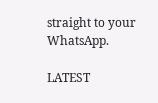straight to your WhatsApp.

LATEST